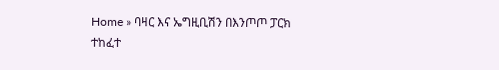Home » ባዛር እና ኤግዚቢሽን በእንጦጦ ፓርክ ተከፈተ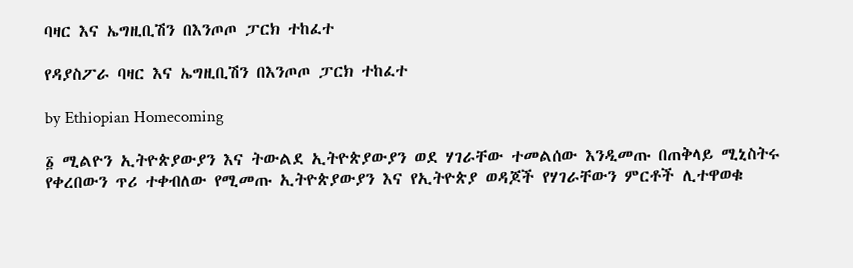ባዛር እና ኤግዚቢሽን በእንጦጦ ፓርክ ተከፈተ

የዳያስፖራ ባዛር እና ኤግዚቢሽን በእንጦጦ ፓርክ ተከፈተ

by Ethiopian Homecoming

፩ ሚልዮን ኢትዮጵያውያን እና ትውልደ ኢትዮጵያውያን ወደ ሃገራቸው ተመልሰው እንዲመጡ በጠቅላይ ሚኒስትሩ የቀረበውን ጥሪ ተቀብለው የሚመጡ ኢትዮጵያውያን እና የኢትዮጵያ ወዳጆች የሃገራቸውን ምርቶች ሊተዋወቁ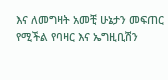እና ለመግዛት አመቺ ሁኔታን መፍጠር የሚችል የባዛር እና ኤግዚቢሽን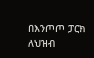በእንጦጦ ፓርክ ለህዝብ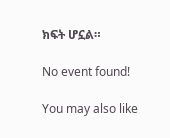ክፍት ሆኗል።

No event found!

You may also like